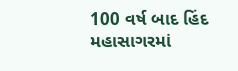100 વર્ષ બાદ હિંદ મહાસાગરમાં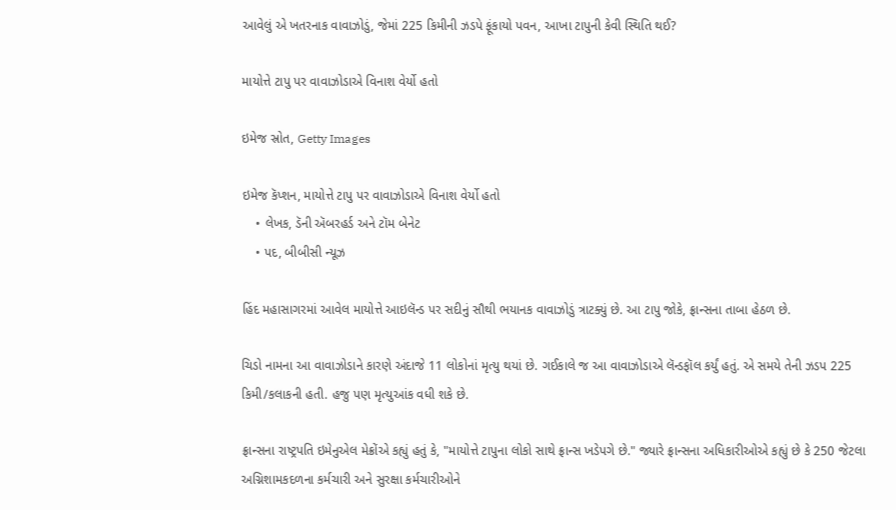આવેલું એ ખતરનાક વાવાઝોડું, જેમાં 225 કિમીની ઝડપે ફૂંકાયો પવન, આખા ટાપુની કેવી સ્થિતિ થઈ?

માયોત્તે ટાપુ પર વાવાઝોડાએ વિનાશ વેર્યો હતો

ઇમેજ સ્રોત, Getty Images

ઇમેજ કૅપ્શન, માયોત્તે ટાપુ પર વાવાઝોડાએ વિનાશ વેર્યો હતો
    • લેખક, ડૅની ઍબરહર્ડ અને ટૉમ બેનેટ
    • પદ, બીબીસી ન્યૂઝ

હિંદ મહાસાગરમાં આવેલ માયોત્તે આઇલૅન્ડ પર સદીનું સૌથી ભયાનક વાવાઝોડું ત્રાટક્યું છે. આ ટાપુ જોકે, ફ્રાન્સના તાબા હેઠળ છે.

ચિડો નામના આ વાવાઝોડાને કારણે અંદાજે 11 લોકોનાં મૃત્યુ થયાં છે. ગઈકાલે જ આ વાવાઝોડાએ લૅન્ડફૉલ કર્યું હતું. એ સમયે તેની ઝડપ 225 કિમી/કલાકની હતી. હજુ પણ મૃત્યુઆંક વધી શકે છે.

ફ્રાન્સના રાષ્ટ્રપતિ ઇમેનુએલ મેક્રોંએ કહ્યું હતું કે, "માયોત્તે ટાપુના લોકો સાથે ફ્રાન્સ ખડેપગે છે." જ્યારે ફ્રાન્સના અધિકારીઓએ કહ્યું છે કે 250 જેટલા અગ્નિશામકદળના કર્મચારી અને સુરક્ષા કર્મચારીઓને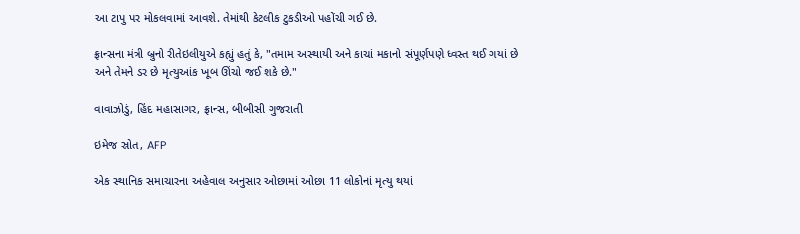આ ટાપુ પર મોકલવામાં આવશે. તેમાંથી કેટલીક ટુકડીઓ પહોંચી ગઈ છે.

ફ્રાન્સના મંત્રી બ્રુનો રીતેઇલીયુએ કહ્યું હતું કે, "તમામ અસ્થાયી અને કાચાં મકાનો સંપૂર્ણપણે ધ્વસ્ત થઈ ગયાં છે અને તેમને ડર છે મૃત્યુઆંક ખૂબ ઊંચો જઈ શકે છે."

વાવાઝોડું, હિંદ મહાસાગર, ફ્રાન્સ, બીબીસી ગુજરાતી

ઇમેજ સ્રોત, AFP

એક સ્થાનિક સમાચારના અહેવાલ અનુસાર ઓછામાં ઓછા 11 લોકોનાં મૃત્યુ થયાં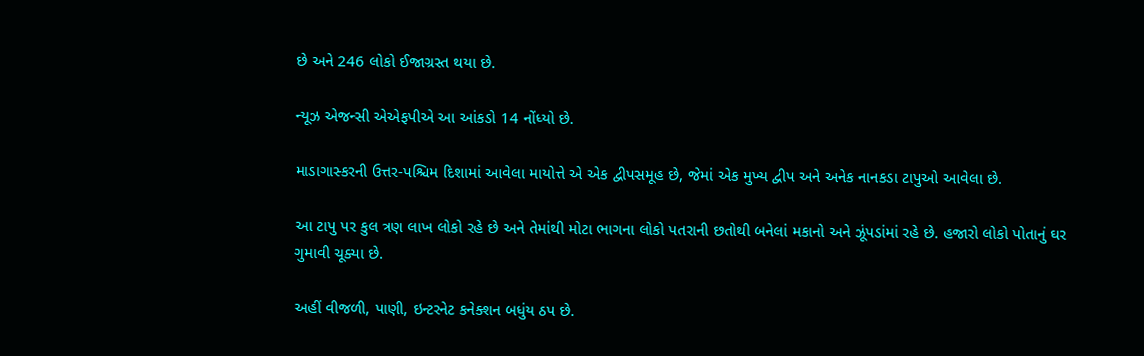છે અને 246 લોકો ઈજાગ્રસ્ત થયા છે.

ન્યૂઝ એજન્સી એએફપીએ આ આંકડો 14 નોંધ્યો છે.

માડાગાસ્કરની ઉત્તર-પશ્ચિમ દિશામાં આવેલા માયોત્તે એ એક દ્વીપસમૂહ છે, જેમાં એક મુખ્ય દ્વીપ અને અનેક નાનકડા ટાપુઓ આવેલા છે.

આ ટાપુ પર કુલ ત્રણ લાખ લોકો રહે છે અને તેમાંથી મોટા ભાગના લોકો પતરાની છતોથી બનેલાં મકાનો અને ઝૂંપડાંમાં રહે છે. હજારો લોકો પોતાનું ઘર ગુમાવી ચૂક્યા છે.

અહીં વીજળી, પાણી, ઇન્ટરનેટ કનેક્શન બધુંય ઠપ છે.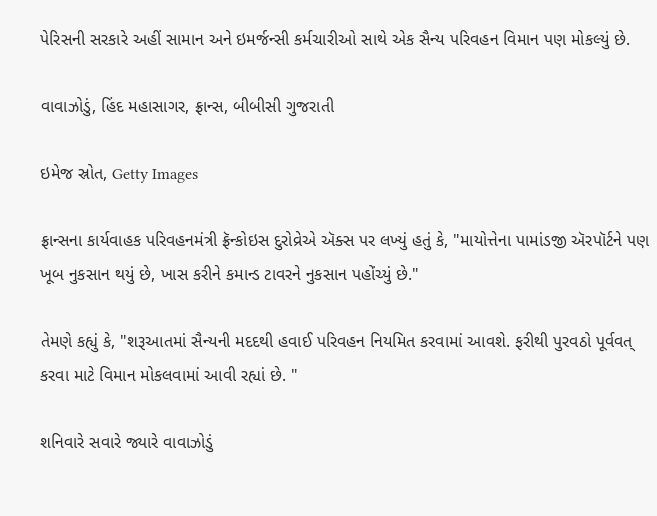પેરિસની સરકારે અહીં સામાન અને ઇમર્જન્સી કર્મચારીઓ સાથે એક સૈન્ય પરિવહન વિમાન પણ મોકલ્યું છે.

વાવાઝોડું, હિંદ મહાસાગર, ફ્રાન્સ, બીબીસી ગુજરાતી

ઇમેજ સ્રોત, Getty Images

ફ્રાન્સના કાર્યવાહક પરિવહનમંત્રી ફ્રૅન્કોઇસ દુરોવ્રેએ ઍક્સ પર લખ્યું હતું કે, "માયોત્તેના પામાંડજી ઍરપૉર્ટને પણ ખૂબ નુકસાન થયું છે, ખાસ કરીને કમાન્ડ ટાવરને નુકસાન પહોંચ્યું છે."

તેમણે કહ્યું કે, "શરૂઆતમાં સૈન્યની મદદથી હવાઈ પરિવહન નિયમિત કરવામાં આવશે. ફરીથી પુરવઠો પૂર્વવત્ કરવા માટે વિમાન મોકલવામાં આવી રહ્યાં છે. "

શનિવારે સવારે જ્યારે વાવાઝોડું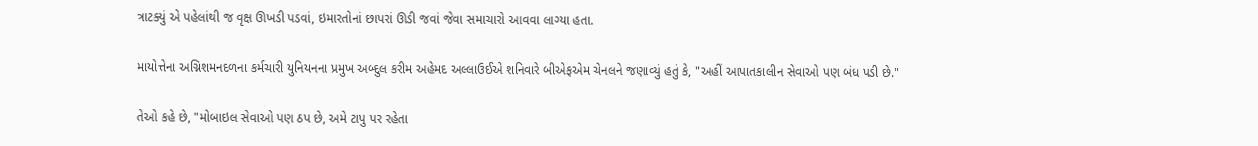ત્રાટક્યું એ પહેલાંથી જ વૃક્ષ ઊખડી પડવાં, ઇમારતોનાં છાપરાં ઊડી જવાં જેવા સમાચારો આવવા લાગ્યા હતા.

માયોત્તેના અગ્નિશમનદળના કર્મચારી યુનિયનના પ્રમુખ અબ્દુલ કરીમ અહેમદ અલ્લાઉઈએ શનિવારે બીએફએમ ચેનલને જણાવ્યું હતું કે, "અહીં આપાતકાલીન સેવાઓ પણ બંધ પડી છે."

તેઓ કહે છે, "મોબાઇલ સેવાઓ પણ ઠપ છે, અમે ટાપુ પર રહેતા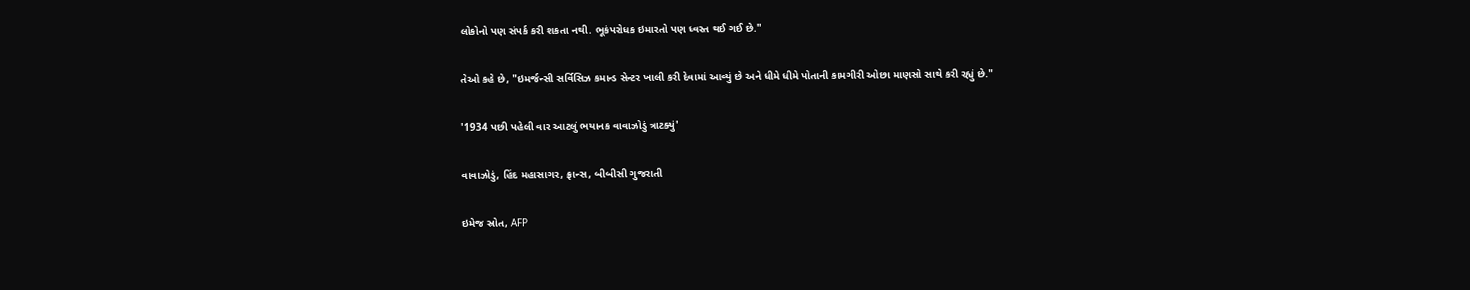લોકોનો પણ સંપર્ક કરી શકતા નથી. ભૂકંપરોધક ઇમારતો પણ ધ્વસ્ત થઈ ગઈ છે."

તેઓ કહે છે, "ઇમર્જન્સી સર્વિસિઝ કમાન્ડ સેન્ટર ખાલી કરી દેવામાં આવ્યું છે અને ધીમે ધીમે પોતાની કામગીરી ઓછા માણસો સાથે કરી રહ્યું છે."

'1934 પછી પહેલી વાર આટલું ભયાનક વાવાઝોડું ત્રાટક્યું'

વાવાઝોડું, હિંદ મહાસાગર, ફ્રાન્સ, બીબીસી ગુજરાતી

ઇમેજ સ્રોત, AFP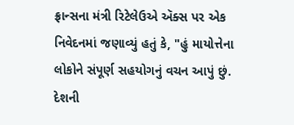ફ્રાન્સના મંત્રી રિટેલેઉએ ઍક્સ પર એક નિવેદનમાં જણાવ્યું હતું કે, "હું માયોત્તેના લોકોને સંપૂર્ણ સહયોગનું વચન આપું છું. દેશની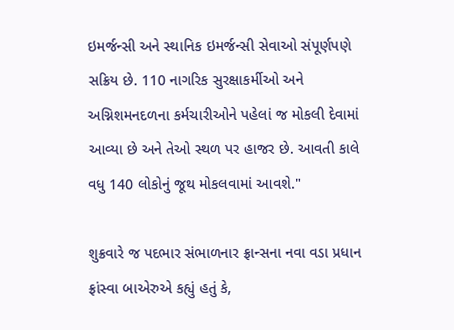ઇમર્જન્સી અને સ્થાનિક ઇમર્જન્સી સેવાઓ સંપૂર્ણપણે સક્રિય છે. 110 નાગરિક સુરક્ષાકર્મીઓ અને અગ્નિશમનદળના કર્મચારીઓને પહેલાં જ મોકલી દેવામાં આવ્યા છે અને તેઓ સ્થળ પર હાજર છે. આવતી કાલે વધુ 140 લોકોનું જૂથ મોકલવામાં આવશે."

શુક્રવારે જ પદભાર સંભાળનાર ફ્રાન્સના નવા વડા પ્રધાન ફ્રાંસ્વા બાએરુએ કહ્યું હતું કે,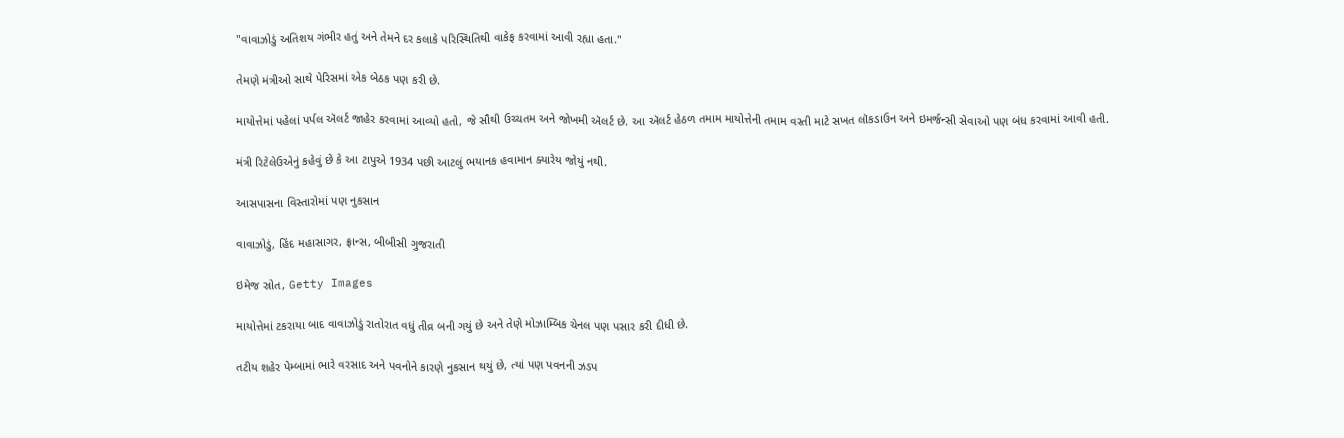"વાવાઝોડું અતિશય ગંભીર હતું અને તેમને દર કલાકે પરિસ્થિતિથી વાકેફ કરવામાં આવી રહ્યા હતા."

તેમણે મંત્રીઓ સાથે પેરિસમાં એક બેઠક પણ કરી છે.

માયોત્તેમાં પહેલાં પર્પલ ઍલર્ટ જાહેર કરવામાં આવ્યો હતો, જે સૌથી ઉચ્ચતમ અને જોખમી ઍલર્ટ છે. આ ઍલર્ટ હેઠળ તમામ માયોત્તેની તમામ વસ્તી માટે સખત લૉકડાઉન અને ઇમર્જન્સી સેવાઓ પણ બંધ કરવામાં આવી હતી.

મંત્રી રિટેલેઉએનું કહેવું છે કે આ ટાપુએ 1934 પછી આટલું ભયાનક હવામાન ક્યારેય જોયું નથી.

આસપાસના વિસ્તારોમાં પણ નુકસાન

વાવાઝોડું, હિંદ મહાસાગર, ફ્રાન્સ, બીબીસી ગુજરાતી

ઇમેજ સ્રોત, Getty Images

માયોત્તેમાં ટકરાયા બાદ વાવાઝોડું રાતોરાત વધું તીવ્ર બની ગયું છે અને તેણે મોઝામ્બિક ચેનલ પણ પસાર કરી દીધી છે.

તટીય શહેર પેમ્બામાં ભારે વરસાદ અને પવનોને કારણે નુકસાન થયું છે, ત્યાં પણ પવનની ઝડપ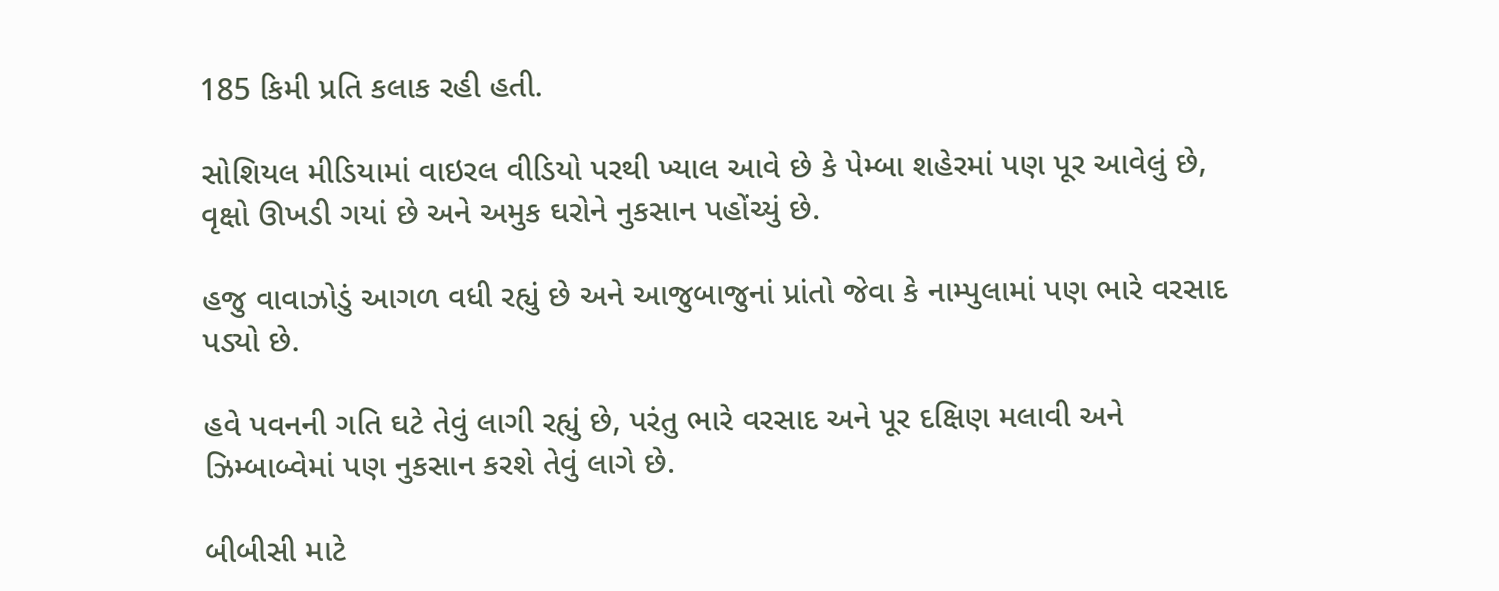185 કિમી પ્રતિ કલાક રહી હતી.

સોશિયલ મીડિયામાં વાઇરલ વીડિયો પરથી ખ્યાલ આવે છે કે પેમ્બા શહેરમાં પણ પૂર આવેલું છે, વૃક્ષો ઊખડી ગયાં છે અને અમુક ઘરોને નુકસાન પહોંચ્યું છે.

હજુ વાવાઝોડું આગળ વધી રહ્યું છે અને આજુબાજુનાં પ્રાંતો જેવા કે નામ્પુલામાં પણ ભારે વરસાદ પડ્યો છે.

હવે પવનની ગતિ ઘટે તેવું લાગી રહ્યું છે, પરંતુ ભારે વરસાદ અને પૂર દક્ષિણ મલાવી અને ઝિમ્બાબ્વેમાં પણ નુકસાન કરશે તેવું લાગે છે.

બીબીસી માટે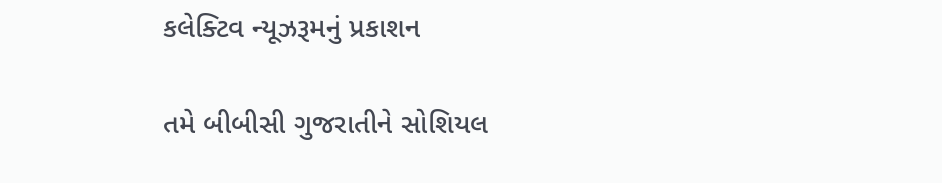કલેક્ટિવ ન્યૂઝરૂમનું પ્રકાશન

તમે બીબીસી ગુજરાતીને સોશિયલ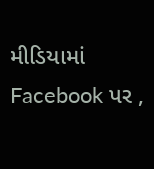મીડિયામાં Facebook પર ,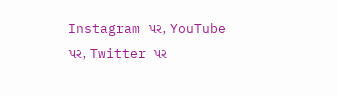Instagram પર, YouTube પર, Twitter પર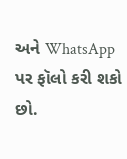અને WhatsApp પર ફૉલો કરી શકો છો.